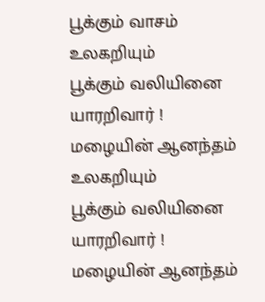பூக்கும் வாசம்
உலகறியும்
பூக்கும் வலியினை
யாரறிவார் !
மழையின் ஆனந்தம்
உலகறியும்
பூக்கும் வலியினை
யாரறிவார் !
மழையின் ஆனந்தம்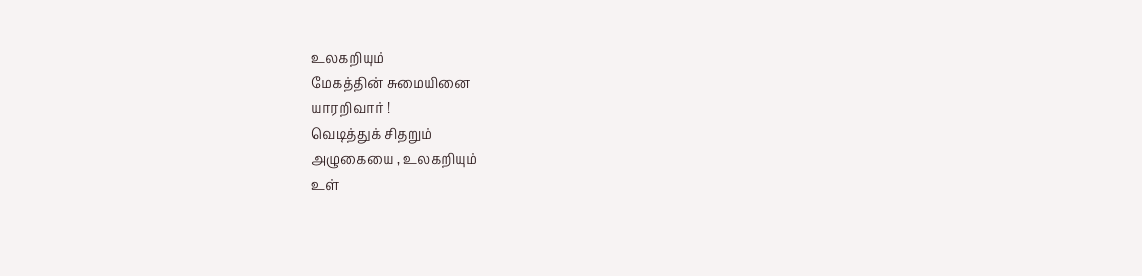உலகறியும்
மேகத்தின் சுமையினை
யாரறிவார் !
வெடித்துக் சிதறும்
அழுகையை , உலகறியும்
உள்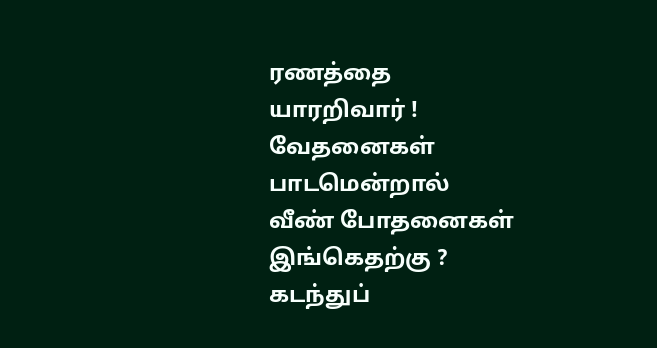ரணத்தை
யாரறிவார் !
வேதனைகள் பாடமென்றால்
வீண் போதனைகள்
இங்கெதற்கு ?
கடந்துப்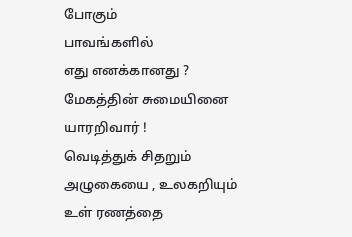போகும்
பாவங்களில்
எது எனக்கானது ?
மேகத்தின் சுமையினை
யாரறிவார் !
வெடித்துக் சிதறும்
அழுகையை , உலகறியும்
உள் ரணத்தை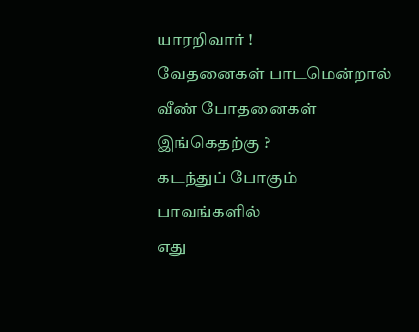யாரறிவார் !
வேதனைகள் பாடமென்றால்
வீண் போதனைகள்
இங்கெதற்கு ?
கடந்துப் போகும்
பாவங்களில்
எது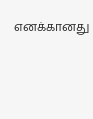எனக்கானது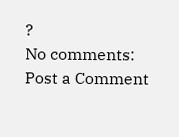?
No comments:
Post a Comment